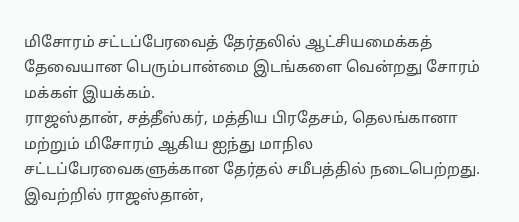மிசோரம் சட்டப்பேரவைத் தேர்தலில் ஆட்சியமைக்கத் தேவையான பெரும்பான்மை இடங்களை வென்றது சோரம் மக்கள் இயக்கம்.
ராஜஸ்தான், சத்தீஸ்கர், மத்திய பிரதேசம், தெலங்கானா மற்றும் மிசோரம் ஆகிய ஐந்து மாநில சட்டப்பேரவைகளுக்கான தேர்தல் சமீபத்தில் நடைபெற்றது.
இவற்றில் ராஜஸ்தான்,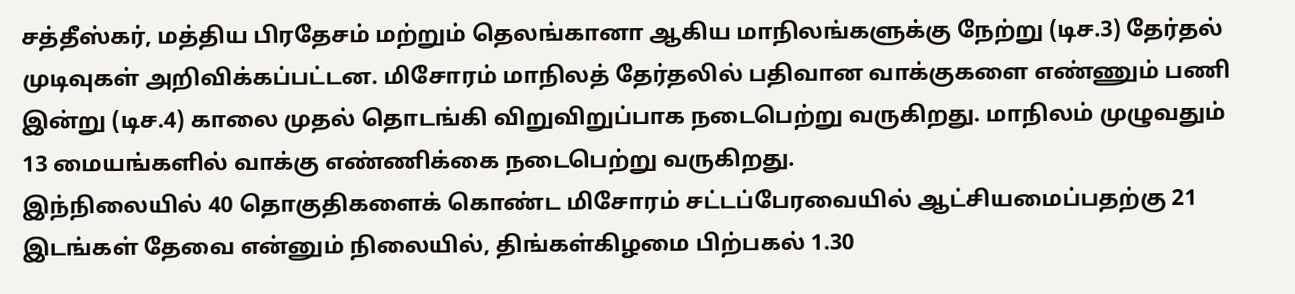சத்தீஸ்கர், மத்திய பிரதேசம் மற்றும் தெலங்கானா ஆகிய மாநிலங்களுக்கு நேற்று (டிச.3) தேர்தல் முடிவுகள் அறிவிக்கப்பட்டன. மிசோரம் மாநிலத் தேர்தலில் பதிவான வாக்குகளை எண்ணும் பணி இன்று (டிச.4) காலை முதல் தொடங்கி விறுவிறுப்பாக நடைபெற்று வருகிறது. மாநிலம் முழுவதும் 13 மையங்களில் வாக்கு எண்ணிக்கை நடைபெற்று வருகிறது.
இந்நிலையில் 40 தொகுதிகளைக் கொண்ட மிசோரம் சட்டப்பேரவையில் ஆட்சியமைப்பதற்கு 21 இடங்கள் தேவை என்னும் நிலையில், திங்கள்கிழமை பிற்பகல் 1.30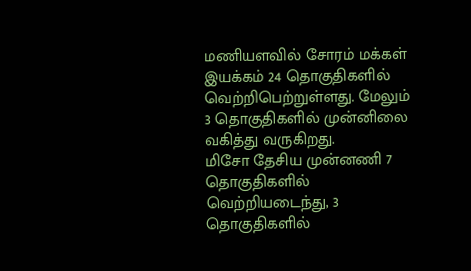மணியளவில் சோரம் மக்கள் இயக்கம் 24 தொகுதிகளில் வெற்றிபெற்றுள்ளது. மேலும் 3 தொகுதிகளில் முன்னிலை வகித்து வருகிறது.
மிசோ தேசிய முன்னணி 7 தொகுதிகளில் வெற்றியடைந்து, 3 தொகுதிகளில்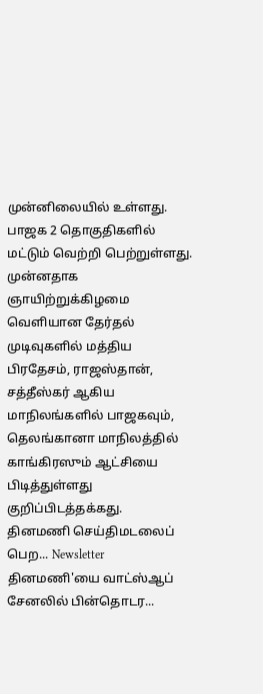முன்னிலையில் உள்ளது. பாஜக 2 தொகுதிகளில் மட்டும் வெற்றி பெற்றுள்ளது.
முன்னதாக ஞாயிற்றுக்கிழமை வெளியான தேர்தல் முடிவுகளில் மத்திய பிரதேசம், ராஜஸ்தான், சத்தீஸ்கர் ஆகிய மாநிலங்களில் பாஜகவும், தெலங்கானா மாநிலத்தில் காங்கிரஸும் ஆட்சியை பிடித்துள்ளது குறிப்பிடத்தக்கது.
தினமணி செய்திமடலைப் பெற... Newsletter
தினமணி'யை வாட்ஸ்ஆப் சேனலில் பின்தொடர...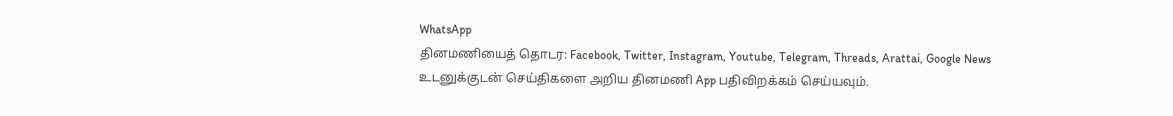WhatsApp
தினமணியைத் தொடர: Facebook, Twitter, Instagram, Youtube, Telegram, Threads, Arattai, Google News
உடனுக்குடன் செய்திகளை அறிய தினமணி App பதிவிறக்கம் செய்யவும்.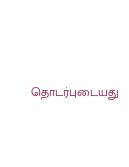தொடர்புடையது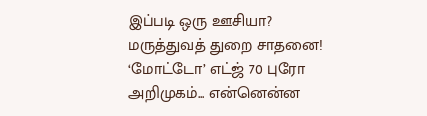இப்படி ஒரு ஊசியா? மருத்துவத் துறை சாதனை!
‘மோட்டோ’ எட்ஜ் 70 புரோ அறிமுகம்... என்னென்ன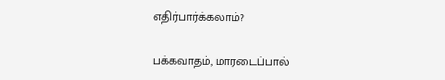எதிர்பார்க்கலாம்?

பக்கவாதம், மாரடைப்பால்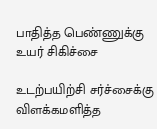பாதித்த பெண்ணுக்கு உயர் சிகிச்சை

உடற்பயிற்சி சர்ச்சைக்கு விளக்கமளித்த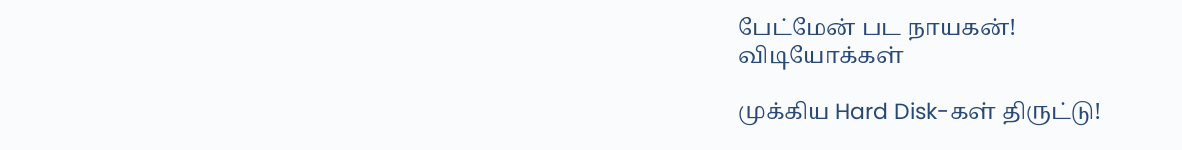பேட்மேன் பட நாயகன்!
விடியோக்கள்

முக்கிய Hard Disk-கள் திருட்டு!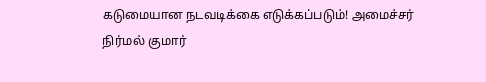கடுமையான நடவடிக்கை எடுக்கப்படும்! அமைச்சர் நிர்மல் குமார்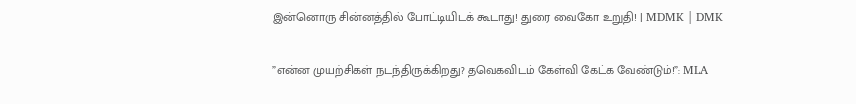இன்னொரு சின்னத்தில் போட்டியிடக் கூடாது! துரை வைகோ உறுதி! | MDMK | DMK

”என்ன முயற்சிகள் நடந்திருக்கிறது? தவெகவிடம் கேள்வி கேட்க வேண்டும்!”: MLA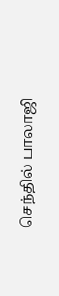செந்தில் பாலாஜி